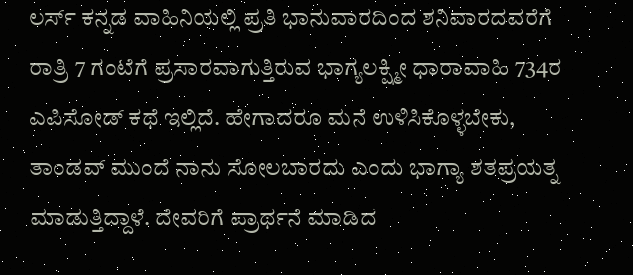ಲರ್ಸ್ ಕನ್ನಡ ವಾಹಿನಿಯಲ್ಲಿ ಪ್ರತಿ ಭಾನುವಾರದಿಂದ ಶನಿವಾರದವರೆಗೆ ರಾತ್ರಿ 7 ಗಂಟೆಗೆ ಪ್ರಸಾರವಾಗುತ್ತಿರುವ ಭಾಗ್ಯಲಕ್ಷ್ಮೀ ಧಾರಾವಾಹಿ 734ರ ಎಪಿಸೋಡ್ ಕಥೆ ಇಲ್ಲಿದೆ. ಹೇಗಾದರೂ ಮನೆ ಉಳಿಸಿಕೊಳ್ಳಬೇಕು, ತಾಂಡವ್ ಮುಂದೆ ನಾನು ಸೋಲಬಾರದು ಎಂದು ಭಾಗ್ಯಾ ಶತಪ್ರಯತ್ನ ಮಾಡುತ್ತಿದ್ದಾಳೆ. ದೇವರಿಗೆ ಪ್ರಾರ್ಥನೆ ಮಾಡಿದ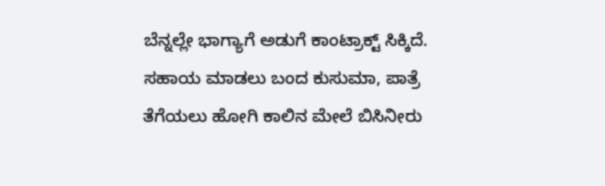ಬೆನ್ನಲ್ಲೇ ಭಾಗ್ಯಾಗೆ ಅಡುಗೆ ಕಾಂಟ್ರಾಕ್ಟ್ ಸಿಕ್ಕಿದೆ. ಸಹಾಯ ಮಾಡಲು ಬಂದ ಕುಸುಮಾ, ಪಾತ್ರೆ ತೆಗೆಯಲು ಹೋಗಿ ಕಾಲಿನ ಮೇಲೆ ಬಿಸಿನೀರು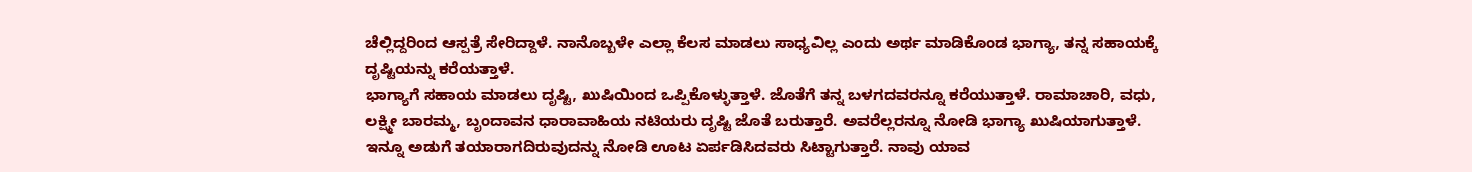ಚೆಲ್ಲಿದ್ದರಿಂದ ಆಸ್ಪತ್ರೆ ಸೇರಿದ್ದಾಳೆ. ನಾನೊಬ್ಬಳೇ ಎಲ್ಲಾ ಕೆಲಸ ಮಾಡಲು ಸಾಧ್ಯವಿಲ್ಲ ಎಂದು ಅರ್ಥ ಮಾಡಿಕೊಂಡ ಭಾಗ್ಯಾ, ತನ್ನ ಸಹಾಯಕ್ಕೆ ದೃಷ್ಟಿಯನ್ನು ಕರೆಯತ್ತಾಳೆ.
ಭಾಗ್ಯಾಗೆ ಸಹಾಯ ಮಾಡಲು ದೃಷ್ಟಿ, ಖುಷಿಯಿಂದ ಒಪ್ಪಿಕೊಳ್ಳುತ್ತಾಳೆ. ಜೊತೆಗೆ ತನ್ನ ಬಳಗದವರನ್ನೂ ಕರೆಯುತ್ತಾಳೆ. ರಾಮಾಚಾರಿ, ವಧು, ಲಕ್ಷ್ಮೀ ಬಾರಮ್ಮ, ಬೃಂದಾವನ ಧಾರಾವಾಹಿಯ ನಟಿಯರು ದೃಷ್ಟಿ ಜೊತೆ ಬರುತ್ತಾರೆ. ಅವರೆಲ್ಲರನ್ನೂ ನೋಡಿ ಭಾಗ್ಯಾ ಖುಷಿಯಾಗುತ್ತಾಳೆ. ಇನ್ನೂ ಅಡುಗೆ ತಯಾರಾಗದಿರುವುದನ್ನು ನೋಡಿ ಊಟ ಏರ್ಪಡಿಸಿದವರು ಸಿಟ್ಟಾಗುತ್ತಾರೆ. ನಾವು ಯಾವ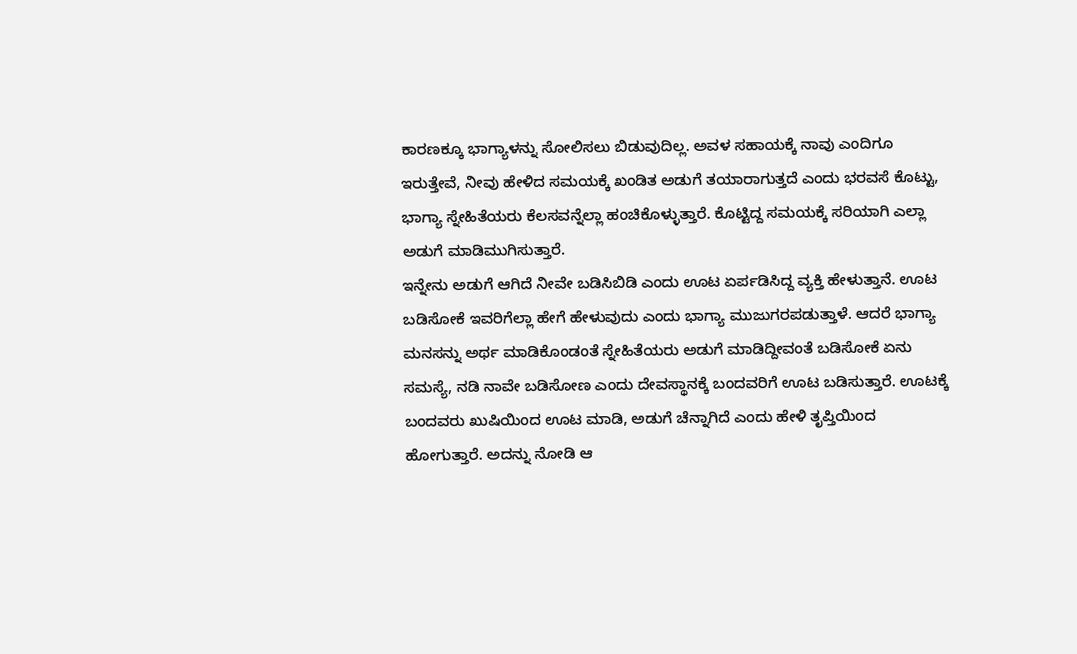ಕಾರಣಕ್ಕೂ ಭಾಗ್ಯಾಳನ್ನು ಸೋಲಿಸಲು ಬಿಡುವುದಿಲ್ಲ. ಅವಳ ಸಹಾಯಕ್ಕೆ ನಾವು ಎಂದಿಗೂ ಇರುತ್ತೇವೆ, ನೀವು ಹೇಳಿದ ಸಮಯಕ್ಕೆ ಖಂಡಿತ ಅಡುಗೆ ತಯಾರಾಗುತ್ತದೆ ಎಂದು ಭರವಸೆ ಕೊಟ್ಟು, ಭಾಗ್ಯಾ ಸ್ನೇಹಿತೆಯರು ಕೆಲಸವನ್ನೆಲ್ಲಾ ಹಂಚಿಕೊಳ್ಳುತ್ತಾರೆ. ಕೊಟ್ಟಿದ್ದ ಸಮಯಕ್ಕೆ ಸರಿಯಾಗಿ ಎಲ್ಲಾ ಅಡುಗೆ ಮಾಡಿಮುಗಿಸುತ್ತಾರೆ.
ಇನ್ನೇನು ಅಡುಗೆ ಆಗಿದೆ ನೀವೇ ಬಡಿಸಿಬಿಡಿ ಎಂದು ಊಟ ಏರ್ಪಡಿಸಿದ್ದ ವ್ಯಕ್ತಿ ಹೇಳುತ್ತಾನೆ. ಊಟ ಬಡಿಸೋಕೆ ಇವರಿಗೆಲ್ಲಾ ಹೇಗೆ ಹೇಳುವುದು ಎಂದು ಭಾಗ್ಯಾ ಮುಜುಗರಪಡುತ್ತಾಳೆ. ಆದರೆ ಭಾಗ್ಯಾ ಮನಸನ್ನು ಅರ್ಥ ಮಾಡಿಕೊಂಡಂತೆ ಸ್ನೇಹಿತೆಯರು ಅಡುಗೆ ಮಾಡಿದ್ದೀವಂತೆ ಬಡಿಸೋಕೆ ಏನು ಸಮಸ್ಯೆ, ನಡಿ ನಾವೇ ಬಡಿಸೋಣ ಎಂದು ದೇವಸ್ಥಾನಕ್ಕೆ ಬಂದವರಿಗೆ ಊಟ ಬಡಿಸುತ್ತಾರೆ. ಊಟಕ್ಕೆ ಬಂದವರು ಖುಷಿಯಿಂದ ಊಟ ಮಾಡಿ, ಅಡುಗೆ ಚೆನ್ನಾಗಿದೆ ಎಂದು ಹೇಳಿ ತೃಪ್ತಿಯಿಂದ ಹೋಗುತ್ತಾರೆ. ಅದನ್ನು ನೋಡಿ ಆ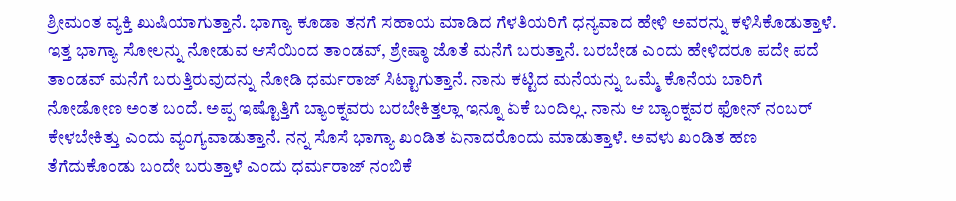ಶ್ರೀಮಂತ ವ್ಯಕ್ತಿ ಖುಷಿಯಾಗುತ್ತಾನೆ. ಭಾಗ್ಯಾ ಕೂಡಾ ತನಗೆ ಸಹಾಯ ಮಾಡಿದ ಗೆಳತಿಯರಿಗೆ ಧನ್ಯವಾದ ಹೇಳಿ ಅವರನ್ನು ಕಳಿಸಿಕೊಡುತ್ತಾಳೆ.
ಇತ್ತ ಭಾಗ್ಯಾ ಸೋಲನ್ನು ನೋಡುವ ಆಸೆಯಿಂದ ತಾಂಡವ್, ಶ್ರೇಷ್ಠಾ ಜೊತೆ ಮನೆಗೆ ಬರುತ್ತಾನೆ. ಬರಬೇಡ ಎಂದು ಹೇಳಿದರೂ ಪದೇ ಪದೆ ತಾಂಡವ್ ಮನೆಗೆ ಬರುತ್ತಿರುವುದನ್ನು ನೋಡಿ ಧರ್ಮರಾಜ್ ಸಿಟ್ಟಾಗುತ್ತಾನೆ. ನಾನು ಕಟ್ಟಿದ ಮನೆಯನ್ನು ಒಮ್ಮೆ ಕೊನೆಯ ಬಾರಿಗೆ ನೋಡೋಣ ಅಂತ ಬಂದೆ. ಅಪ್ಪ ಇಷ್ಟೊತ್ತಿಗೆ ಬ್ಯಾಂಕ್ನವರು ಬರಬೇಕಿತ್ತಲ್ಲಾ ಇನ್ನೂ ಏಕೆ ಬಂದಿಲ್ಲ. ನಾನು ಆ ಬ್ಯಾಂಕ್ನವರ ಫೋನ್ ನಂಬರ್ ಕೇಳಬೇಕಿತ್ತು ಎಂದು ವ್ಯಂಗ್ಯವಾಡುತ್ತಾನೆ. ನನ್ನ ಸೊಸೆ ಭಾಗ್ಯಾ ಖಂಡಿತ ಏನಾದರೊಂದು ಮಾಡುತ್ತಾಳೆ. ಅವಳು ಖಂಡಿತ ಹಣ ತೆಗೆದುಕೊಂಡು ಬಂದೇ ಬರುತ್ತಾಳೆ ಎಂದು ಧರ್ಮರಾಜ್ ನಂಬಿಕೆ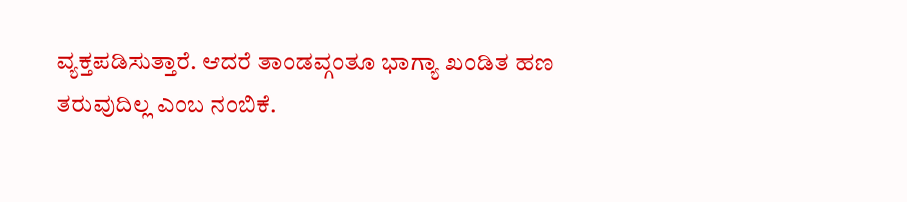ವ್ಯಕ್ತಪಡಿಸುತ್ತಾರೆ. ಆದರೆ ತಾಂಡವ್ಗಂತೂ ಭಾಗ್ಯಾ ಖಂಡಿತ ಹಣ ತರುವುದಿಲ್ಲ ಎಂಬ ನಂಬಿಕೆ.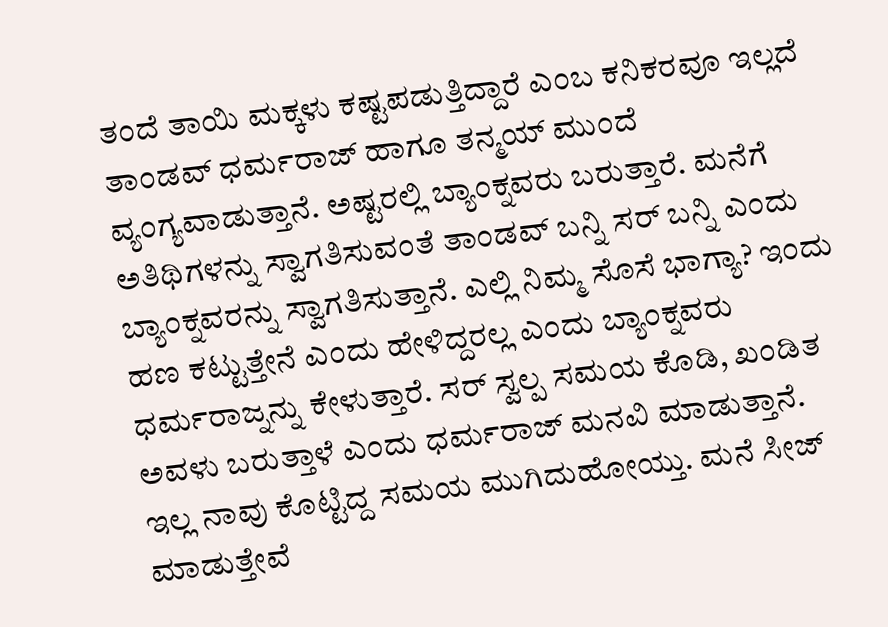ತಂದೆ ತಾಯಿ ಮಕ್ಕಳು ಕಷ್ಟಪಡುತ್ತಿದ್ದಾರೆ ಎಂಬ ಕನಿಕರವೂ ಇಲ್ಲದೆ ತಾಂಡವ್ ಧರ್ಮರಾಜ್ ಹಾಗೂ ತನ್ಮಯ್ ಮುಂದೆ ವ್ಯಂಗ್ಯವಾಡುತ್ತಾನೆ. ಅಷ್ಟರಲ್ಲಿ ಬ್ಯಾಂಕ್ನವರು ಬರುತ್ತಾರೆ. ಮನೆಗೆ ಅತಿಥಿಗಳನ್ನು ಸ್ವಾಗತಿಸುವಂತೆ ತಾಂಡವ್ ಬನ್ನಿ ಸರ್ ಬನ್ನಿ ಎಂದು ಬ್ಯಾಂಕ್ನವರನ್ನು ಸ್ವಾಗತಿಸುತ್ತಾನೆ. ಎಲ್ಲಿ ನಿಮ್ಮ ಸೊಸೆ ಭಾಗ್ಯಾ? ಇಂದು ಹಣ ಕಟ್ಟುತ್ತೇನೆ ಎಂದು ಹೇಳಿದ್ದರಲ್ಲ ಎಂದು ಬ್ಯಾಂಕ್ನವರು ಧರ್ಮರಾಜ್ನನ್ನು ಕೇಳುತ್ತಾರೆ. ಸರ್ ಸ್ವಲ್ಪ ಸಮಯ ಕೊಡಿ, ಖಂಡಿತ ಅವಳು ಬರುತ್ತಾಳೆ ಎಂದು ಧರ್ಮರಾಜ್ ಮನವಿ ಮಾಡುತ್ತಾನೆ. ಇಲ್ಲ ನಾವು ಕೊಟ್ಟಿದ್ದ ಸಮಯ ಮುಗಿದುಹೋಯ್ತು. ಮನೆ ಸೀಜ್ ಮಾಡುತ್ತೇವೆ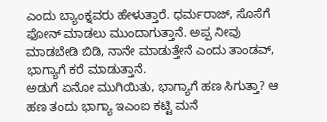ಎಂದು ಬ್ಯಾಂಕ್ನವರು ಹೇಳುತ್ತಾರೆ. ಧರ್ಮರಾಜ್, ಸೊಸೆಗೆ ಫೋನ್ ಮಾಡಲು ಮುಂದಾಗುತ್ತಾನೆ. ಅಪ್ಪ ನೀವು ಮಾಡಬೇಡಿ ಬಿಡಿ, ನಾನೇ ಮಾಡುತ್ತೇನೆ ಎಂದು ತಾಂಡವ್, ಭಾಗ್ಯಾಗೆ ಕರೆ ಮಾಡುತ್ತಾನೆ.
ಅಡುಗೆ ಏನೋ ಮುಗಿಯಿತು, ಭಾಗ್ಯಾಗೆ ಹಣ ಸಿಗುತ್ತಾ? ಆ ಹಣ ತಂದು ಭಾಗ್ಯಾ ಇಎಂಐ ಕಟ್ಟಿ ಮನೆ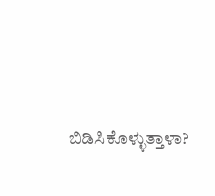ಬಿಡಿಸಿಕೊಳ್ಳುತ್ತಾಳಾ?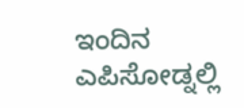ಇಂದಿನ ಎಪಿಸೋಡ್ನಲ್ಲಿ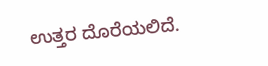ಉತ್ತರ ದೊರೆಯಲಿದೆ.